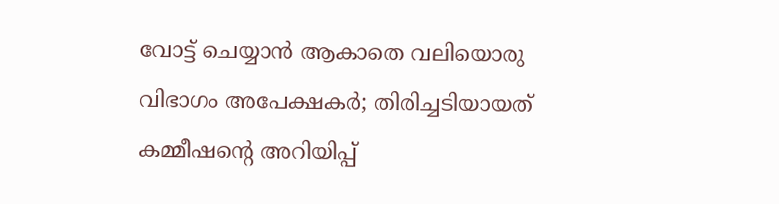വോട്ട് ചെയ്യാൻ ആകാതെ വലിയൊരു വിഭാഗം അപേക്ഷകർ; തിരിച്ചടിയായത് കമ്മീഷൻ്റെ അറിയിപ്പ്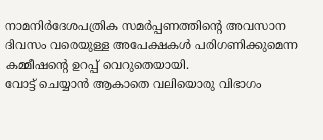നാമനിർദേശപത്രിക സമർപ്പണത്തിൻ്റെ അവസാന ദിവസം വരെയുള്ള അപേക്ഷകൾ പരിഗണിക്കുമെന്ന കമ്മീഷൻ്റെ ഉറപ്പ് വെറുതെയായി.
വോട്ട് ചെയ്യാൻ ആകാതെ വലിയൊരു വിഭാഗം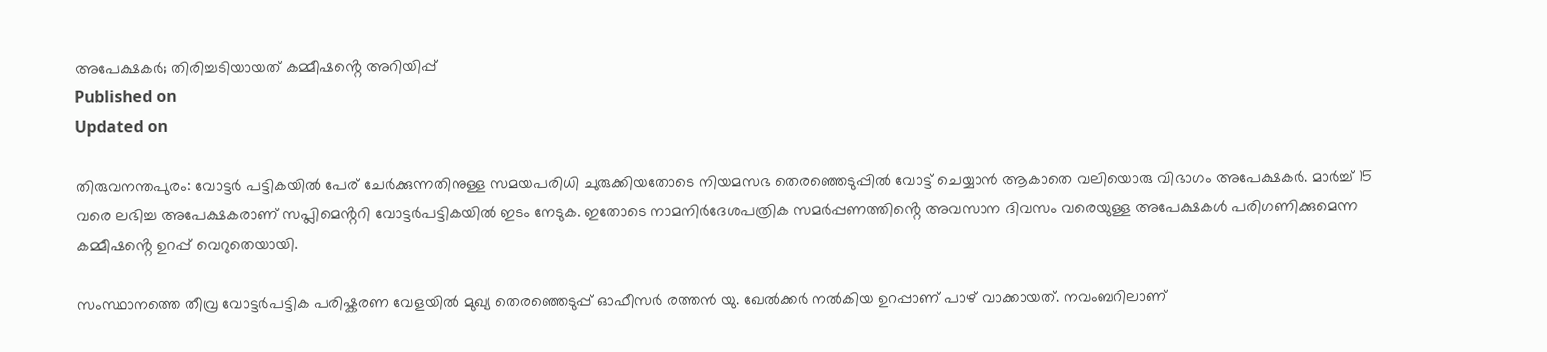അപേക്ഷകർ; തിരിച്ചടിയായത് കമ്മീഷൻ്റെ അറിയിപ്പ്
Published on
Updated on

തിരുവനന്തപുരം: വോട്ടർ പട്ടികയിൽ പേര് ചേർക്കുന്നതിനുള്ള സമയപരിധി ചുരുക്കിയതോടെ നിയമസഭ തെരഞ്ഞെടുപ്പിൽ വോട്ട് ചെയ്യാൻ ആകാതെ വലിയൊരു വിഭാഗം അപേക്ഷകർ. മാർച്ച് 15 വരെ ലഭിച്ച അപേക്ഷകരാണ് സപ്ലിമെൻ്ററി വോട്ടർപട്ടികയിൽ ഇടം നേടുക. ഇതോടെ നാമനിർദേശപത്രിക സമർപ്പണത്തിൻ്റെ അവസാന ദിവസം വരെയുള്ള അപേക്ഷകൾ പരിഗണിക്കുമെന്ന കമ്മീഷൻ്റെ ഉറപ്പ് വെറുതെയായി.

സംസ്ഥാനത്തെ തീവ്ര വോട്ടർപട്ടിക പരിഷ്കരണ വേളയിൽ മുഖ്യ തെരഞ്ഞെടുപ്പ് ഓഫീസർ രത്തൻ യു. ഖേൽക്കർ നൽകിയ ഉറപ്പാണ് പാഴ് വാക്കായത്. നവംബറിലാണ്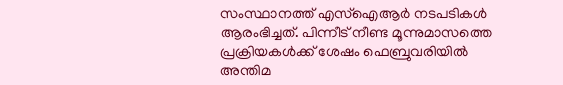സംസ്ഥാനത്ത് എസ്ഐആർ നടപടികൾ ആരംഭിച്ചത്. പിന്നീട് നീണ്ട മൂന്നുമാസത്തെ പ്രക്രിയകൾക്ക് ശേഷം ഫെബ്രുവരിയിൽ അന്തിമ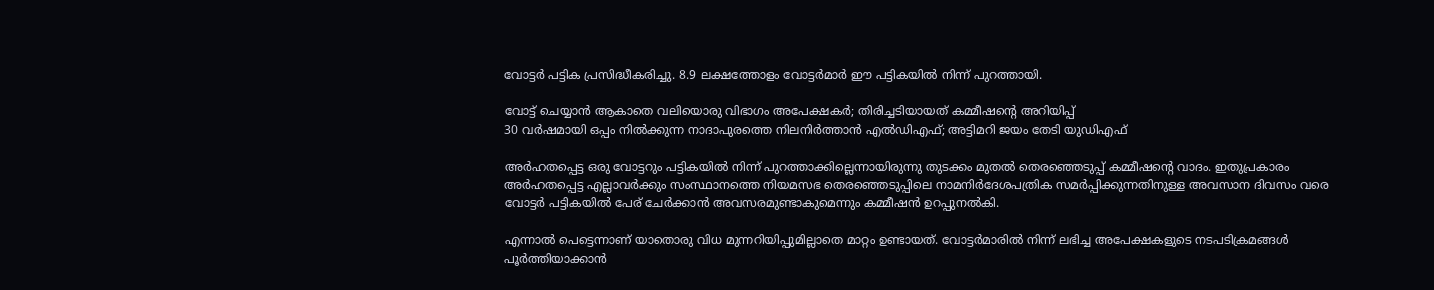വോട്ടർ പട്ടിക പ്രസിദ്ധീകരിച്ചു. 8.9 ലക്ഷത്തോളം വോട്ടർമാർ ഈ പട്ടികയിൽ നിന്ന് പുറത്തായി.

വോട്ട് ചെയ്യാൻ ആകാതെ വലിയൊരു വിഭാഗം അപേക്ഷകർ; തിരിച്ചടിയായത് കമ്മീഷൻ്റെ അറിയിപ്പ്
30 വർഷമായി ഒപ്പം നിൽക്കുന്ന നാദാപുരത്തെ നിലനിർത്താൻ എൽഡിഎഫ്; അട്ടിമറി ജയം തേടി യുഡിഎഫ്

അർഹതപ്പെട്ട ഒരു വോട്ടറും പട്ടികയിൽ നിന്ന് പുറത്താക്കില്ലെന്നായിരുന്നു തുടക്കം മുതൽ തെരഞ്ഞെടുപ്പ് കമ്മീഷൻ്റെ വാദം. ഇതുപ്രകാരം അർഹതപ്പെട്ട എല്ലാവർക്കും സംസ്ഥാനത്തെ നിയമസഭ തെരഞ്ഞെടുപ്പിലെ നാമനിർദേശപത്രിക സമർപ്പിക്കുന്നതിനുള്ള അവസാന ദിവസം വരെ വോട്ടർ പട്ടികയിൽ പേര് ചേർക്കാൻ അവസരമുണ്ടാകുമെന്നും കമ്മീഷൻ ഉറപ്പുനൽകി.

എന്നാൽ പെട്ടെന്നാണ് യാതൊരു വിധ മുന്നറിയിപ്പുമില്ലാതെ മാറ്റം ഉണ്ടായത്. വോട്ടർമാരിൽ നിന്ന് ലഭിച്ച അപേക്ഷകളുടെ നടപടിക്രമങ്ങൾ പൂർത്തിയാക്കാൻ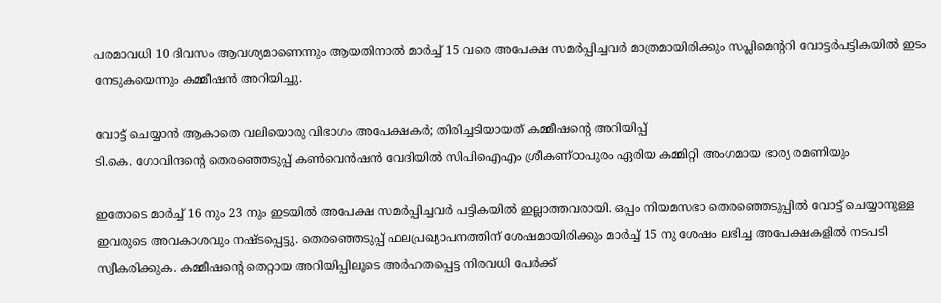പരമാവധി 10 ദിവസം ആവശ്യമാണെന്നും ആയതിനാൽ മാർച്ച് 15 വരെ അപേക്ഷ സമർപ്പിച്ചവർ മാത്രമായിരിക്കും സപ്ലിമെൻ്ററി വോട്ടർപട്ടികയിൽ ഇടം നേടുകയെന്നും കമ്മീഷൻ അറിയിച്ചു.

വോട്ട് ചെയ്യാൻ ആകാതെ വലിയൊരു വിഭാഗം അപേക്ഷകർ; തിരിച്ചടിയായത് കമ്മീഷൻ്റെ അറിയിപ്പ്
ടി.കെ. ഗോവിന്ദന്റെ തെരഞ്ഞെടുപ്പ് കണ്‍വെന്‍ഷന്‍ വേദിയില്‍ സിപിഐഎം ശ്രീകണ്ഠാപുരം ഏരിയ കമ്മിറ്റി അംഗമായ ഭാര്യ രമണിയും

ഇതോടെ മാർച്ച് 16 നും 23 നും ഇടയിൽ അപേക്ഷ സമർപ്പിച്ചവർ പട്ടികയിൽ ഇല്ലാത്തവരായി. ഒപ്പം നിയമസഭാ തെരഞ്ഞെടുപ്പിൽ വോട്ട് ചെയ്യാനുള്ള ഇവരുടെ അവകാശവും നഷ്ടപ്പെട്ടു. തെരഞ്ഞെടുപ്പ് ഫലപ്രഖ്യാപനത്തിന് ശേഷമായിരിക്കും മാർച്ച് 15 നു ശേഷം ലഭിച്ച അപേക്ഷകളിൽ നടപടി സ്വീകരിക്കുക. കമ്മീഷൻ്റെ തെറ്റായ അറിയിപ്പിലൂടെ അർഹതപ്പെട്ട നിരവധി പേർക്ക്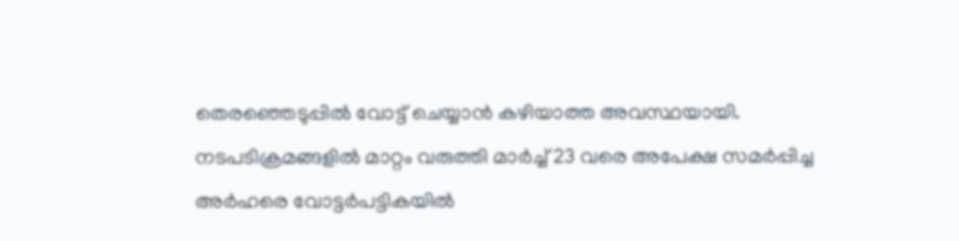തെരഞ്ഞെടുപ്പിൽ വോട്ട് ചെയ്യാൻ കഴിയാത്ത അവസ്ഥയായി. നടപടിക്രമങ്ങളിൽ മാറ്റം വരുത്തി മാർച്ച് 23 വരെ അപേക്ഷ സമർപ്പിച്ച അർഹരെ വോട്ടർപട്ടികയിൽ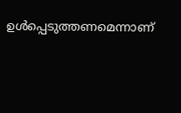ഉൾപ്പെടുത്തണമെന്നാണ്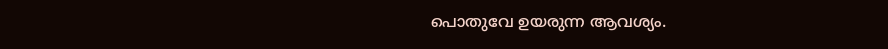പൊതുവേ ഉയരുന്ന ആവശ്യം.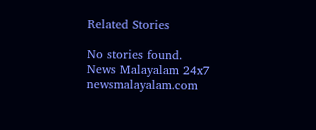Related Stories

No stories found.
News Malayalam 24x7
newsmalayalam.com